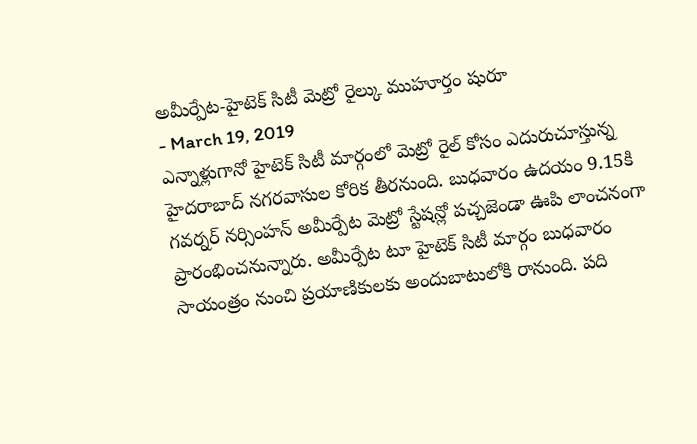అమీర్పేట-హైటెక్ సిటీ మెట్రో రైల్కు ముహూర్తం షురూ
- March 19, 2019
ఎన్నాళ్లుగానో హైటెక్ సిటీ మార్గంలో మెట్రో రైల్ కోసం ఎదురుచూస్తున్న హైదరాబాద్ నగరవాసుల కోరిక తీరనుంది. బుధవారం ఉదయం 9.15కి గవర్నర్ నర్సింహన్ అమీర్పేట మెట్రో స్టేషన్లో పచ్చజెండా ఊపి లాంచనంగా ప్రారంభించనున్నారు. అమీర్పేట టూ హైటెక్ సిటీ మార్గం బుధవారం సాయంత్రం నుంచి ప్రయాణికులకు అందుబాటులోకి రానుంది. పది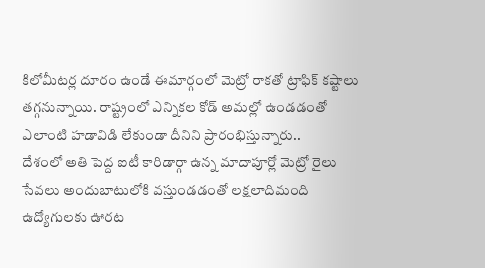కిలోమీటర్ల దూరం ఉండే ఈమార్గంలో మెట్రో రాకతో ట్రాఫిక్ కష్టాలు తగ్గనున్నాయి. రాష్ట్రంలో ఎన్నికల కోడ్ అమల్లో ఉండడంతో ఎలాంటి హడావిడి లేకుండా దీనిని ప్రారంభిస్తున్నారు..
దేశంలో అతి పెద్ద ఐటీ కారిడార్గా ఉన్న మాదాపూర్లో మెట్రో రైలు సేవలు అందుబాటులోకి వస్తుండడంతో లక్షలాదిమంది ఉద్యోగులకు ఊరట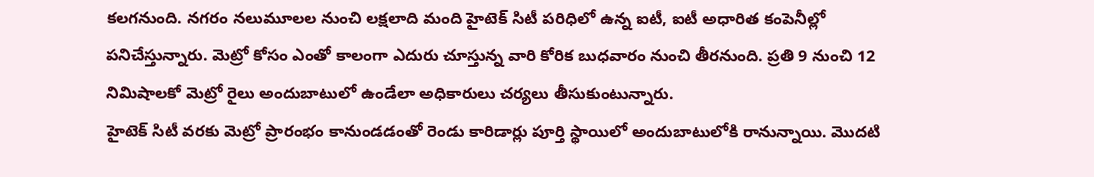కలగనుంది. నగరం నలుమూలల నుంచి లక్షలాది మంది హైటెక్ సిటీ పరిధిలో ఉన్న ఐటీ, ఐటీ అధారిత కంపెనీల్లో పనిచేస్తున్నారు. మెట్రో కోసం ఎంతో కాలంగా ఎదురు చూస్తున్న వారి కోరిక బుధవారం నుంచి తీరనుంది. ప్రతి 9 నుంచి 12 నిమిషాలకో మెట్రో రైలు అందుబాటులో ఉండేలా అధికారులు చర్యలు తీసుకుంటున్నారు.
హైటెక్ సిటీ వరకు మెట్రో ప్రారంభం కానుండడంతో రెండు కారిడార్లు పూర్తి స్థాయిలో అందుబాటులోకి రానున్నాయి. మొదటి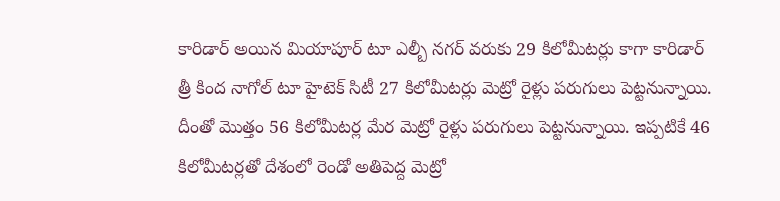కారిడార్ అయిన మియాపూర్ టూ ఎల్బీ నగర్ వరుకు 29 కిలోమీటర్లు కాగా కారిడార్ త్రీ కింద నాగోల్ టూ హైటెక్ సిటీ 27 కిలోమీటర్లు మెట్రో రైళ్లు పరుగులు పెట్టనున్నాయి. దీంతో మొత్తం 56 కిలోమీటర్ల మేర మెట్రో రైళ్లు పరుగులు పెట్టనున్నాయి. ఇప్పటికే 46 కిలోమీటర్లతో దేశంలో రెండో అతిపెద్ద మెట్రో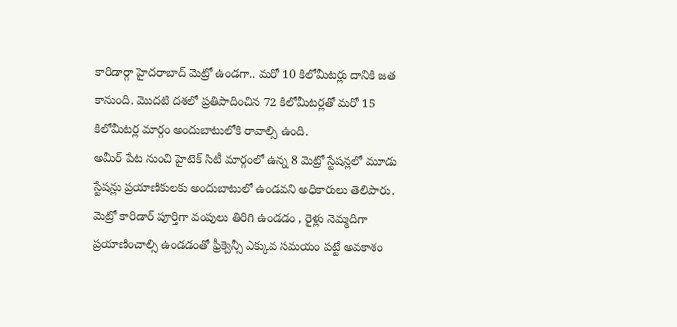కారిడార్గా హైదరాబాద్ మెట్రో ఉండగా.. మరో 10 కిలోమీటర్లు దానికి జత కానుంది. మొదటి దశలో ప్రతిపాదించిన 72 కిలోమీటర్లతో మరో 15 కిలోమీటర్ల మార్గం అందుబాటులోకి రావాల్సి ఉంది.
అమీర్ పేట నుంచి హైటెక్ సిటీ మార్గంలో ఉన్న 8 మెట్రో స్టేషన్లలో మూడు స్టేషన్లు ప్రయాణికులకు అందుబాటులో ఉండవని అధికారులు తెలిపారు. మెట్రో కారిడార్ పూర్తిగా వంపులు తిరిగి ఉండడం , రైళ్లు నెమ్మదిగా ప్రయాణించాల్సి ఉండడంతో ఫ్రీక్వెన్సీ ఎక్కువ సమయం పట్టే అవకాశం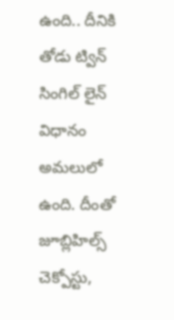ఉంది.. దీనికి తోడు ట్విన్ సింగిల్ లైన్ విధానం అమలులో ఉంది. దీంతో జూబ్లిహిల్స్ చెక్పోస్టు,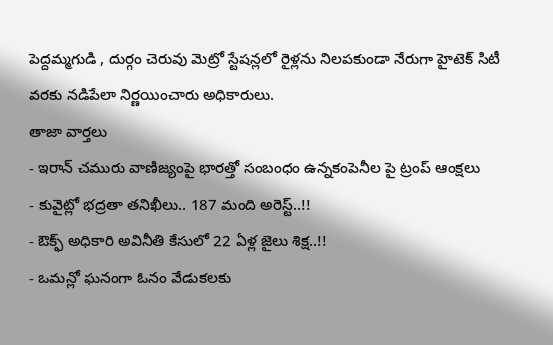పెద్దమ్మగుడి , దుర్గం చెరువు మెట్రో స్టేషన్లలో రైళ్లను నిలపకుండా నేరుగా హైటెక్ సిటీ వరకు నడిపేలా నిర్ణయించారు అధికారులు.
తాజా వార్తలు
- ఇరాన్ చమురు వాణిజ్యంపై భారత్తో సంబంధం ఉన్నకంపెనీల పై ట్రంప్ ఆంక్షలు
- కువైట్లో భద్రతా తనిఖీలు.. 187 మంది అరెస్ట్..!!
- ఔక్ఫ్ అధికారి అవినీతి కేసులో 22 ఏళ్ల జైలు శిక్ష..!!
- ఒమన్లో ఘనంగా ఓనం వేడుకలకు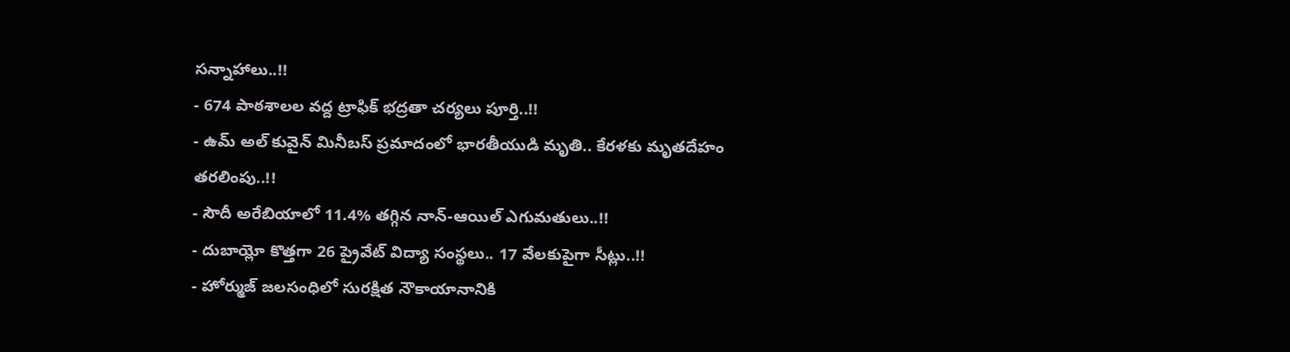సన్నాహాలు..!!
- 674 పాఠశాలల వద్ద ట్రాఫిక్ భద్రతా చర్యలు పూర్తి..!!
- ఉమ్ అల్ కువైన్ మినీబస్ ప్రమాదంలో భారతీయుడి మృతి.. కేరళకు మృతదేహం తరలింపు..!!
- సౌదీ అరేబియాలో 11.4% తగ్గిన నాన్-ఆయిల్ ఎగుమతులు..!!
- దుబాయ్లో కొత్తగా 26 ప్రైవేట్ విద్యా సంస్థలు.. 17 వేలకుపైగా సీట్లు..!!
- హోర్ముజ్ జలసంధిలో సురక్షిత నౌకాయానానికి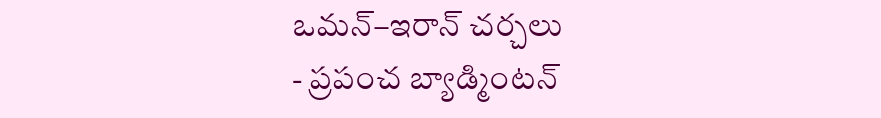ఒమన్–ఇరాన్ చర్చలు
- ప్రపంచ బ్యాడ్మింటన్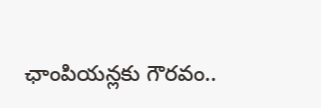ఛాంపియన్లకు గౌరవం..